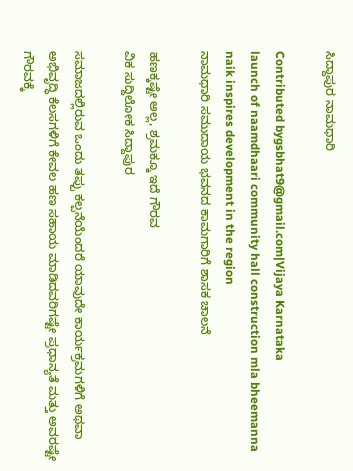ಸಿದ್ದಾಪುರ ನಾಮಧಾರಿ

Contributed bygsbhat9@gmail.com|Vijaya Karnataka
launch of naamdhaari community hall construction mla bheemanna naik inspires development in the region
ನಾಮಧಾರಿ ಸಮುದಾಯ ಭವನದ ಕಾಮಗಾರಿಗೆ ಶಾಸಕ ಚಾಲನೆ

ಹಣಕ್ಕಷ್ಟೇ ಅಲ್ಲ, ಶ್ರಮಕ್ಕೂ ಇದೆ ಗೌರವ
ವಿಕ ಸುದ್ದಿಲೋಕ ಸಿದ್ದಾಪುರ

ಸಮಾಜದಲ್ಲಿರುವ ಒಂದು ತಪ್ಪು ಕಲ್ಪನೆಯೆಂದರೆ ಯಾವುದೇ ಕಾರ್ಯಕ್ರಮಗಳಿಗೆ ಅಥವಾ ಅಭಿವೃದ್ಧಿ ಕೆಲಸಗಳಿಗೆ ಕೇವಲ ಹಣ ಸಹಾಯ ಮಾಡಿದವರಿಗಷ್ಟೇ ಪ್ರಧಾನ್ಯತೆ ಮತ್ತು ಅವರಷ್ಟೇ ಗೌರವಕ್ಕೆ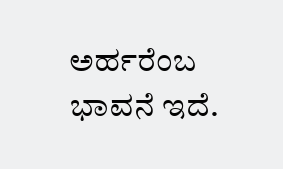ಅರ್ಹರೆಂಬ ಭಾವನೆ ಇದೆ.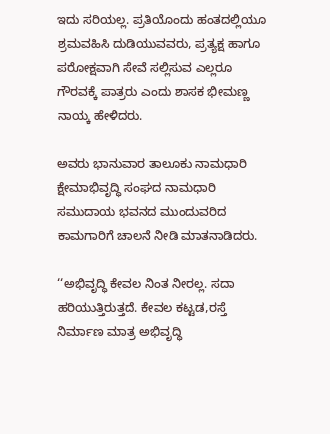ಇದು ಸರಿಯಲ್ಲ. ಪ್ರತಿಯೊಂದು ಹಂತದಲ್ಲಿಯೂ ಶ್ರಮವಹಿಸಿ ದುಡಿಯುವವರು, ಪ್ರತ್ಯಕ್ಷ ಹಾಗೂ ಪರೋಕ್ಷವಾಗಿ ಸೇವೆ ಸಲ್ಲಿಸುವ ಎಲ್ಲರೂ ಗೌರವಕ್ಕೆ ಪಾತ್ರರು ಎಂದು ಶಾಸಕ ಭೀಮಣ್ಣ ನಾಯ್ಕ ಹೇಳಿದರು.

ಅವರು ಭಾನುವಾರ ತಾಲೂಕು ನಾಮಧಾರಿ ಕ್ಷೇಮಾಭಿವೃದ್ಧಿ ಸಂಘದ ನಾಮಧಾರಿ ಸಮುದಾಯ ಭವನದ ಮುಂದುವರಿದ ಕಾಮಗಾರಿಗೆ ಚಾಲನೆ ನೀಡಿ ಮಾತನಾಡಿದರು.

‘‘ಅಭಿವೃದ್ಧಿ ಕೇವಲ ನಿಂತ ನೀರಲ್ಲ. ಸದಾ ಹರಿಯುತ್ತಿರುತ್ತದೆ. ಕೇವಲ ಕಟ್ಟಡ,ರಸ್ತೆ ನಿರ್ಮಾಣ ಮಾತ್ರ ಅಭಿವೃದ್ಧಿ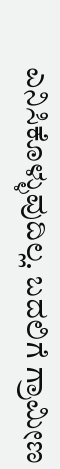ಎನಿಸಿಕೊಳ್ಳುವುದಿಲ್ಲ. ಬದಲಿಗೆ ಗ್ರಾಮೀಣ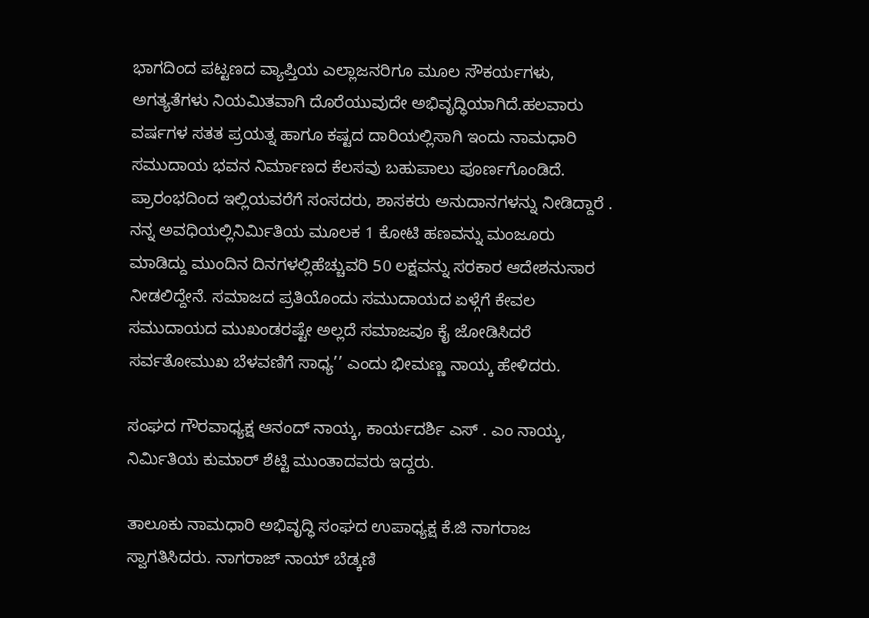ಭಾಗದಿಂದ ಪಟ್ಟಣದ ವ್ಯಾಪ್ತಿಯ ಎಲ್ಲಾಜನರಿಗೂ ಮೂಲ ಸೌಕರ್ಯಗಳು, ಅಗತ್ಯತೆಗಳು ನಿಯಮಿತವಾಗಿ ದೊರೆಯುವುದೇ ಅಭಿವೃದ್ಧಿಯಾಗಿದೆ.ಹಲವಾರು ವರ್ಷಗಳ ಸತತ ಪ್ರಯತ್ನ ಹಾಗೂ ಕಷ್ಟದ ದಾರಿಯಲ್ಲಿಸಾಗಿ ಇಂದು ನಾಮಧಾರಿ ಸಮುದಾಯ ಭವನ ನಿರ್ಮಾಣದ ಕೆಲಸವು ಬಹುಪಾಲು ಪೂರ್ಣಗೊಂಡಿದೆ. ಪ್ರಾರಂಭದಿಂದ ಇಲ್ಲಿಯವರೆಗೆ ಸಂಸದರು, ಶಾಸಕರು ಅನುದಾನಗಳನ್ನು ನೀಡಿದ್ದಾರೆ . ನನ್ನ ಅವಧಿಯಲ್ಲಿನಿರ್ಮಿತಿಯ ಮೂಲಕ 1 ಕೋಟಿ ಹಣವನ್ನು ಮಂಜೂರು ಮಾಡಿದ್ದು ಮುಂದಿನ ದಿನಗಳಲ್ಲಿಹೆಚ್ಚುವರಿ 50 ಲಕ್ಷವನ್ನು ಸರಕಾರ ಆದೇಶನುಸಾರ ನೀಡಲಿದ್ದೇನೆ. ಸಮಾಜದ ಪ್ರತಿಯೊಂದು ಸಮುದಾಯದ ಏಳ್ಗೆಗೆ ಕೇವಲ ಸಮುದಾಯದ ಮುಖಂಡರಷ್ಟೇ ಅಲ್ಲದೆ ಸಮಾಜವೂ ಕೈ ಜೋಡಿಸಿದರೆ ಸರ್ವತೋಮುಖ ಬೆಳವಣಿಗೆ ಸಾಧ್ಯ’’ ಎಂದು ಭೀಮಣ್ಣ ನಾಯ್ಕ ಹೇಳಿದರು.

ಸಂಘದ ಗೌರವಾಧ್ಯಕ್ಷ ಆನಂದ್ ನಾಯ್ಕ, ಕಾರ್ಯದರ್ಶಿ ಎಸ್ . ಎಂ ನಾಯ್ಕ, ನಿರ್ಮಿತಿಯ ಕುಮಾರ್ ಶೆಟ್ಟಿ ಮುಂತಾದವರು ಇದ್ದರು.

ತಾಲೂಕು ನಾಮಧಾರಿ ಅಭಿವೃದ್ಧಿ ಸಂಘದ ಉಪಾಧ್ಯಕ್ಷ ಕೆ.ಜಿ ನಾಗರಾಜ ಸ್ವಾಗತಿಸಿದರು. ನಾಗರಾಜ್ ನಾಯ್ ಬೆಡ್ಕಣಿ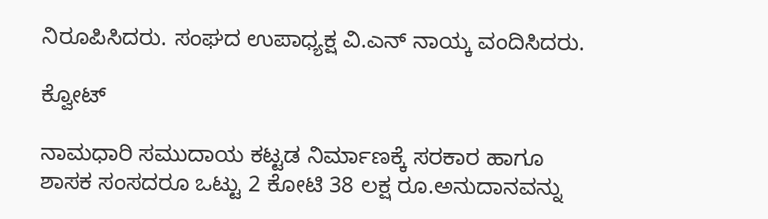ನಿರೂಪಿಸಿದರು. ಸಂಘದ ಉಪಾಧ್ಯಕ್ಷ ವಿ.ಎನ್ ನಾಯ್ಕ ವಂದಿಸಿದರು.

ಕ್ವೋಟ್

ನಾಮಧಾರಿ ಸಮುದಾಯ ಕಟ್ಟಡ ನಿರ್ಮಾಣಕ್ಕೆ ಸರಕಾರ ಹಾಗೂ ಶಾಸಕ ಸಂಸದರೂ ಒಟ್ಟು 2 ಕೋಟಿ 38 ಲಕ್ಷ ರೂ.ಅನುದಾನವನ್ನು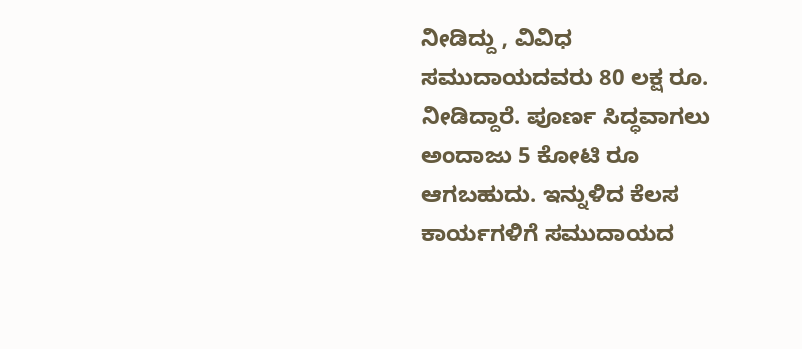ನೀಡಿದ್ದು , ವಿವಿಧ ಸಮುದಾಯದವರು 80 ಲಕ್ಷ ರೂ. ನೀಡಿದ್ದಾರೆ. ಪೂರ್ಣ ಸಿದ್ಧವಾಗಲು ಅಂದಾಜು 5 ಕೋಟಿ ರೂ ಆಗಬಹುದು. ಇನ್ನುಳಿದ ಕೆಲಸ ಕಾರ್ಯಗಳಿಗೆ ಸಮುದಾಯದ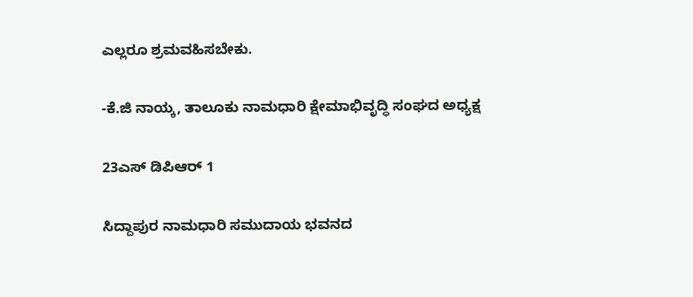ಎಲ್ಲರೂ ಶ್ರಮವಹಿಸಬೇಕು.

-ಕೆ.ಜಿ ನಾಯ್ಕ, ತಾಲೂಕು ನಾಮಧಾರಿ ಕ್ಷೇಮಾಭಿವೃದ್ಧಿ ಸಂಘದ ಅಧ್ಯಕ್ಷ

23ಎಸ್ ಡಿಪಿಆರ್ 1

ಸಿದ್ದಾಪುರ ನಾಮಧಾರಿ ಸಮುದಾಯ ಭವನದ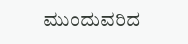ಮುಂದುವರಿದ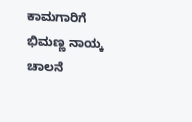ಕಾಮಗಾರಿಗೆ ಭಿಮಣ್ಣ ನಾಯ್ಕ ಚಾಲನೆ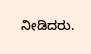ನೀಡಿದರು.